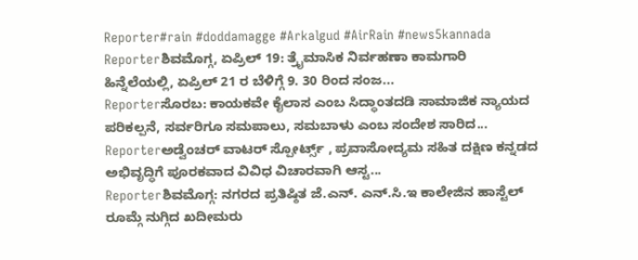Reporter#rain #doddamagge #Arkalgud #AirRain #news5kannada
Reporterಶಿವಮೊಗ್ಗ, ಏಪ್ರಿಲ್ 19: ತ್ರೈಮಾಸಿಕ ನಿರ್ವಹಣಾ ಕಾಮಗಾರಿ ಹಿನ್ನೆಲೆಯಲ್ಲಿ, ಏಪ್ರಿಲ್ 21 ರ ಬೆಳಿಗ್ಗೆ 9. 30 ರಿಂದ ಸಂಜ...
Reporterಸೊರಬ: ಕಾಯಕವೇ ಕೈಲಾಸ ಎಂಬ ಸಿದ್ಧಾಂತದಡಿ ಸಾಮಾಜಿಕ ನ್ಯಾಯದ ಪರಿಕಲ್ಪನೆ, ಸರ್ವರಿಗೂ ಸಮಪಾಲು, ಸಮಬಾಳು ಎಂಬ ಸಂದೇಶ ಸಾರಿದ...
Reporterಅಡ್ವೆಂಚರ್ ವಾಟರ್ ಸ್ಪೋರ್ಟ್ಸ್ , ಪ್ರವಾಸೋದ್ಯಮ ಸಹಿತ ದಕ್ಷಿಣ ಕನ್ನಡದ ಅಭಿವೃದ್ಧಿಗೆ ಪೂರಕವಾದ ವಿವಿಧ ವಿಚಾರವಾಗಿ ಆಸ್ಟ...
Reporterಶಿವಮೊಗ್ಗ: ನಗರದ ಪ್ರತಿಷ್ಠಿತ ಜೆ.ಎನ್. ಎನ್.ಸಿ.ಇ ಕಾಲೇಜಿನ ಹಾಸ್ಟೆಲ್ ರೂಮ್ಗೆ ನುಗ್ಗಿದ ಖದೀಮರು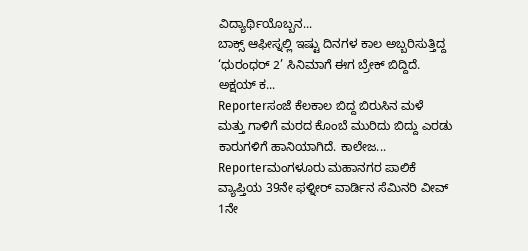ವಿದ್ಯಾರ್ಥಿಯೊಬ್ಬನ...
ಬಾಕ್ಸ್ ಆಫೀಸ್ನಲ್ಲಿ ಇಷ್ಟು ದಿನಗಳ ಕಾಲ ಅಬ್ಬರಿಸುತ್ತಿದ್ದ ‘ಧುರಂಧರ್ 2’ ಸಿನಿಮಾಗೆ ಈಗ ಬ್ರೇಕ್ ಬಿದ್ದಿದೆ. ಅಕ್ಷಯ್ ಕ...
Reporterಸಂಜೆ ಕೆಲಕಾಲ ಬಿದ್ದ ಬಿರುಸಿನ ಮಳೆ ಮತ್ತು ಗಾಳಿಗೆ ಮರದ ಕೊಂಬೆ ಮುರಿದು ಬಿದ್ದು ಎರಡು ಕಾರುಗಳಿಗೆ ಹಾನಿಯಾಗಿದೆ. ಕಾಲೇಜ...
Reporterಮಂಗಳೂರು ಮಹಾನಗರ ಪಾಲಿಕೆ ವ್ಯಾಪ್ತಿಯ 39ನೇ ಫಳ್ನೀರ್ ವಾರ್ಡಿನ ಸೆಮಿನರಿ ವೀವ್ 1ನೇ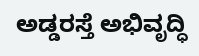ಅಡ್ಡರಸ್ತೆ ಅಭಿವೃದ್ಧಿ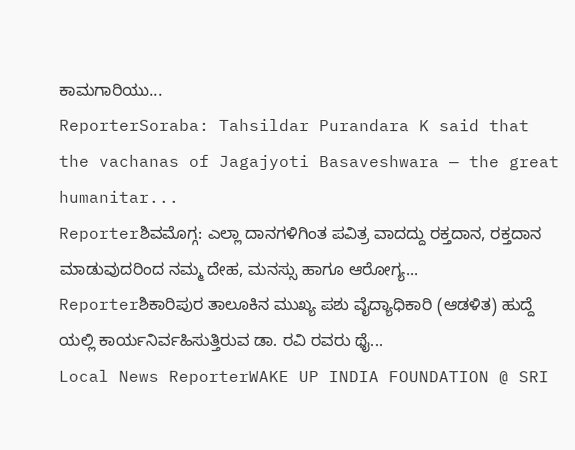ಕಾಮಗಾರಿಯು...
ReporterSoraba: Tahsildar Purandara K said that the vachanas of Jagajyoti Basaveshwara — the great humanitar...
Reporterಶಿವಮೊಗ್ಗ: ಎಲ್ಲಾ ದಾನಗಳಿಗಿಂತ ಪವಿತ್ರ ವಾದದ್ದು ರಕ್ತದಾನ, ರಕ್ತದಾನ ಮಾಡುವುದರಿಂದ ನಮ್ಮ ದೇಹ, ಮನಸ್ಸು ಹಾಗೂ ಆರೋಗ್ಯ...
Reporterಶಿಕಾರಿಪುರ ತಾಲೂಕಿನ ಮುಖ್ಯ ಪಶು ವೈದ್ಯಾಧಿಕಾರಿ (ಆಡಳಿತ) ಹುದ್ದೆ ಯಲ್ಲಿ ಕಾರ್ಯನಿರ್ವಹಿಸುತ್ತಿರುವ ಡಾ. ರವಿ ರವರು ಥೈ...
Local News ReporterWAKE UP INDIA FOUNDATION @ SRI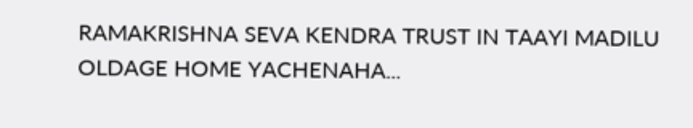RAMAKRISHNA SEVA KENDRA TRUST IN TAAYI MADILU OLDAGE HOME YACHENAHA...